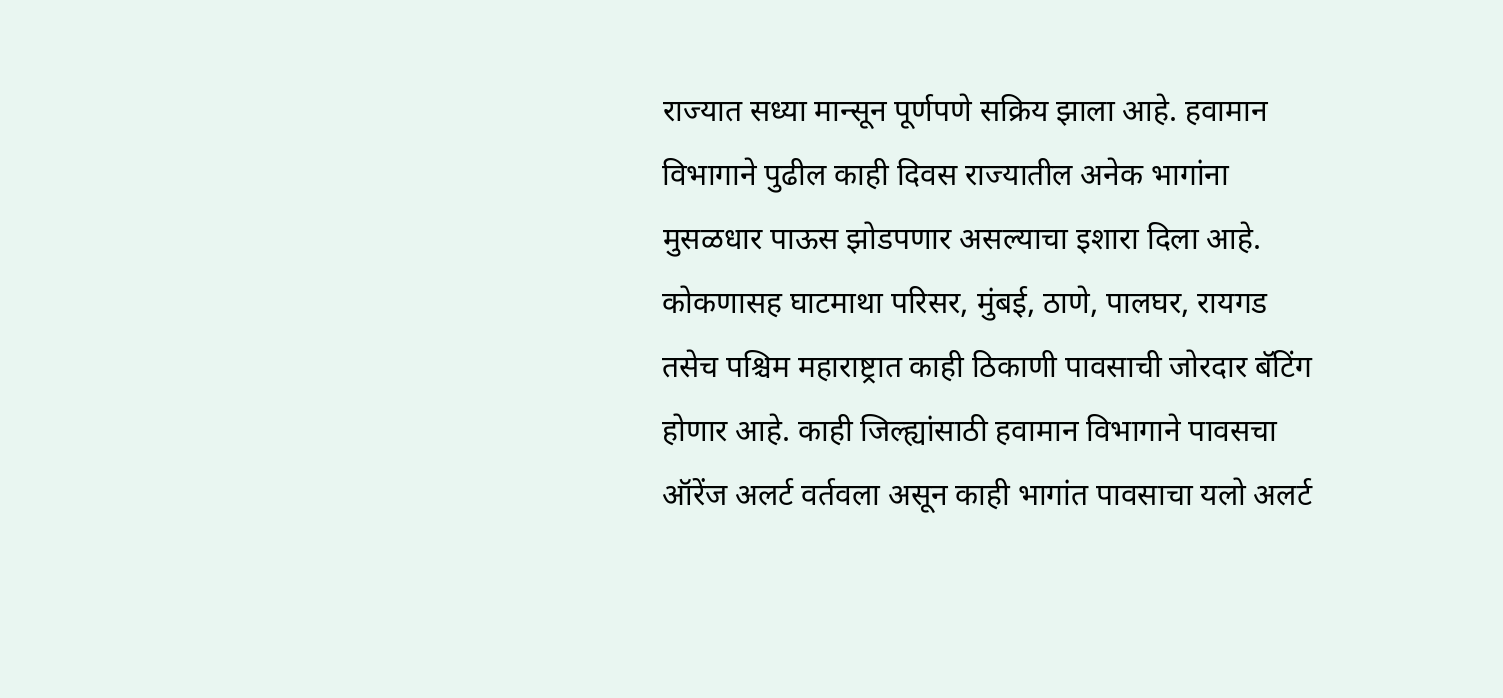राज्यात सध्या मान्सून पूर्णपणे सक्रिय झाला आहे. हवामान विभागाने पुढील काही दिवस राज्यातील अनेक भागांना मुसळधार पाऊस झोडपणार असल्याचा इशारा दिला आहे. कोकणासह घाटमाथा परिसर, मुंबई, ठाणे, पालघर, रायगड तसेच पश्चिम महाराष्ट्रात काही ठिकाणी पावसाची जोरदार बॅटिंग होणार आहे. काही जिल्ह्यांसाठी हवामान विभागाने पावसचा ऑरेंज अलर्ट वर्तवला असून काही भागांत पावसाचा यलो अलर्ट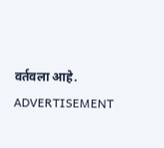वर्तवला आहे.
ADVERTISEMENT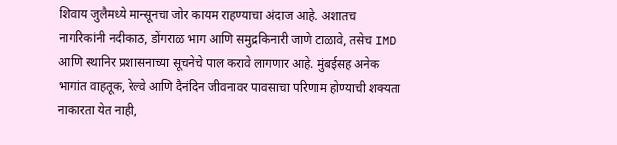शिवाय जुलैमध्ये मान्सूनचा जोर कायम राहण्याचा अंदाज आहे. अशातच नागरिकांनी नदीकाठ, डोंगराळ भाग आणि समुद्रकिनारी जाणे टाळावे, तसेच IMD आणि स्थानिर प्रशासनाच्या सूचनेचे पाल करावे लागणार आहे. मुंबईसह अनेक भागांत वाहतूक, रेल्वे आणि दैनंदिन जीवनावर पावसाचा परिणाम होण्याची शक्यता नाकारता येत नाही,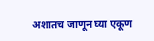अशातच जाणून घ्या एकूण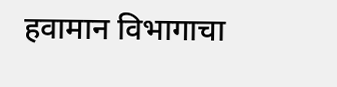हवामान विभागाचा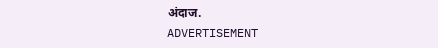अंदाज.
ADVERTISEMENT